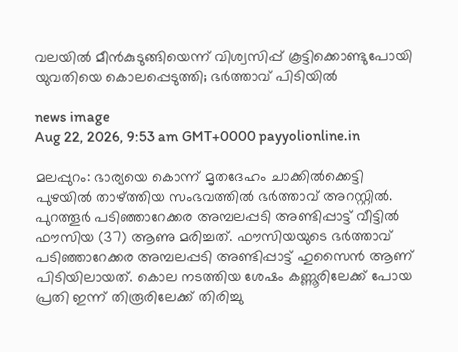വലയിൽ മീൻകുടുങ്ങിയെന്ന് വിശ്വസിപ്പ് കൂട്ടിക്കൊണ്ടുപോയി യുവതിയെ കൊലപ്പെടുത്തി; ഭർത്താവ് പിടിയിൽ

news image
Aug 22, 2026, 9:53 am GMT+0000 payyolionline.in

മലപ്പുറം: ഭാര്യയെ കൊന്ന് മൃതദേഹം ചാക്കിൽക്കെട്ടി പുഴയിൽ താഴ്ത്തിയ സംഭവത്തിൽ ഭർത്താവ് അറസ്റ്റിൽ. പുറത്തൂർ പടിഞ്ഞാറേക്കര അമ്പലപ്പടി അണ്ടിപ്പാട്ട് വീട്ടിൽ ഫൗസിയ (37) ആണു മരിച്ചത്. ഫൗസിയയുടെ ഭർത്താവ് പടിഞ്ഞാറേക്കര അമ്പലപ്പടി അണ്ടിപ്പാട്ട് ഹുസൈൻ ആണ് പിടിയിലായത്. കൊല നടത്തിയ ശേഷം കണ്ണൂരിലേക്ക് പോയ പ്രതി ഇന്ന് തിരൂരിലേക്ക് തിരിച്ചു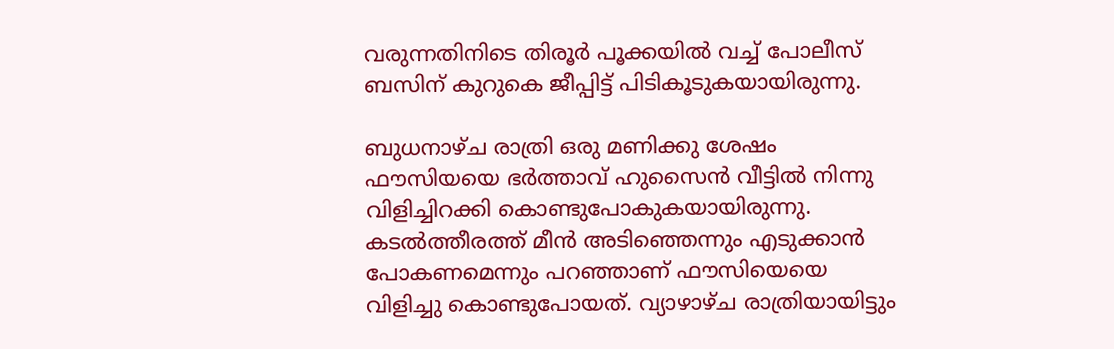വരുന്നതിനിടെ തിരൂർ പൂക്കയിൽ വച്ച് പോലീസ് ബസിന് കുറുകെ ജീപ്പിട്ട് പിടികൂടുകയായിരുന്നു.

ബുധനാഴ്‌ച രാത്രി ഒരു മണിക്കു ശേഷം ഫൗസിയയെ ഭർത്താവ് ഹുസൈൻ വീട്ടിൽ നിന്നു വിളിച്ചിറക്കി കൊണ്ടുപോകുകയായിരുന്നു. കടൽത്തീരത്ത് മീൻ അടിഞ്ഞെന്നും എടുക്കാൻ പോകണമെന്നും പറഞ്ഞാണ് ഫൗസിയെയെ വിളിച്ചു കൊണ്ടുപോയത്. വ്യാഴാഴ്‌ച രാത്രിയായിട്ടും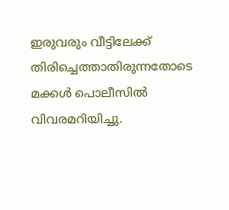ഇരുവരും വീട്ടിലേക്ക് തിരിച്ചെത്താതിരുന്നതോടെ മക്കൾ പൊലീസിൽ വിവരമറിയിച്ചു.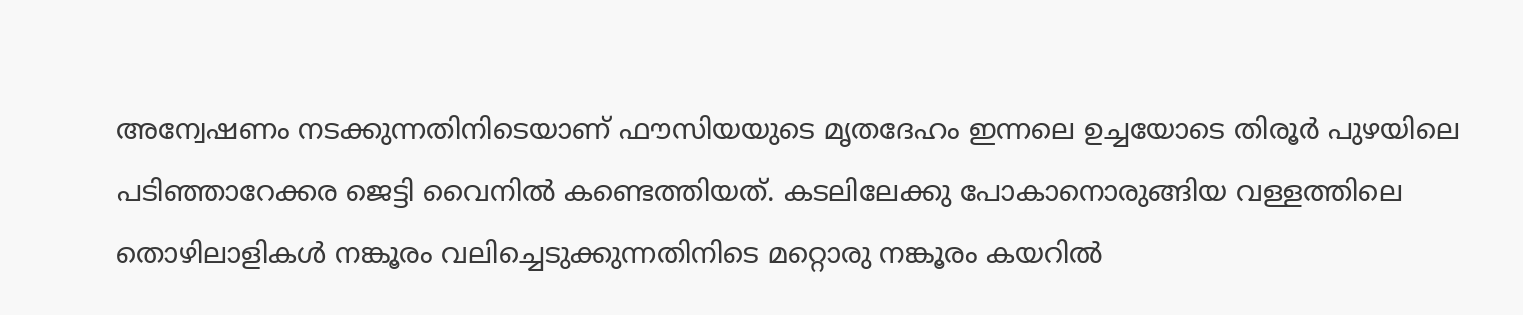അന്വേഷണം നടക്കുന്നതിനിടെയാണ് ഫൗസിയയുടെ മൃതദേഹം ഇന്നലെ ഉച്ചയോടെ തിരൂർ പുഴയിലെ പടിഞ്ഞാറേക്കര ജെട്ടി വൈനിൽ കണ്ടെത്തിയത്. കടലിലേക്കു പോകാനൊരുങ്ങിയ വള്ളത്തിലെ തൊഴിലാളികൾ നങ്കൂരം വലിച്ചെടുക്കുന്നതിനിടെ മറ്റൊരു നങ്കൂരം കയറിൽ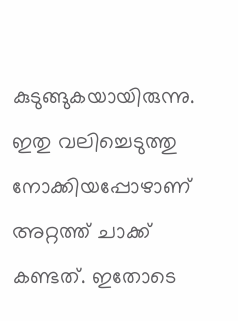കുടുങ്ങുകയായിരുന്നു. ഇതു വലിച്ചെടുത്തു നോക്കിയപ്പോഴാണ് അറ്റത്ത് ചാക്ക് കണ്ടത്. ഇതോടെ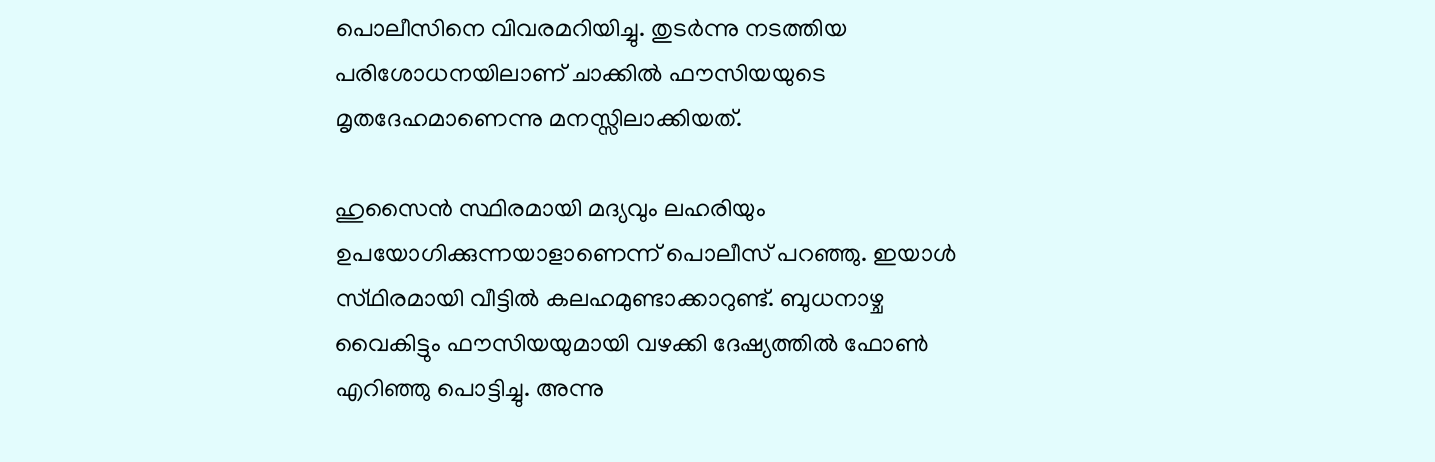പൊലീസിനെ വിവരമറിയിച്ചു. തുടർന്നു നടത്തിയ പരിശോധനയിലാണ് ചാക്കിൽ ഫൗസിയയുടെ മൃതദേഹമാണെന്നു മനസ്സിലാക്കിയത്.

ഹുസൈൻ സ്ഥിരമായി മദ്യവും ലഹരിയും ഉപയോഗിക്കുന്നയാളാണെന്ന് പൊലീസ് പറഞ്ഞു. ഇയാൾ സ്‌ഥിരമായി വീട്ടിൽ കലഹമുണ്ടാക്കാറുണ്ട്. ബുധനാഴ്ച വൈകിട്ടും ഫൗസിയയുമായി വഴക്കി ദേഷ്യത്തിൽ ഫോൺ എറിഞ്ഞു പൊട്ടിച്ചു. അന്നു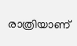രാത്രിയാണ്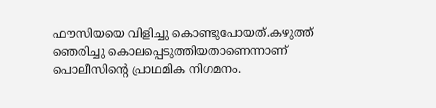ഫൗസിയയെ വിളിച്ചു കൊണ്ടുപോയത്.കഴുത്ത് ഞെരിച്ചു കൊലപ്പെടുത്തിയതാണെന്നാണ് പൊലീസിന്റെ പ്രാഥമിക നിഗമനം.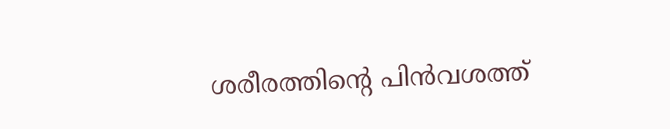ശരീരത്തിന്റെ പിൻവശത്ത്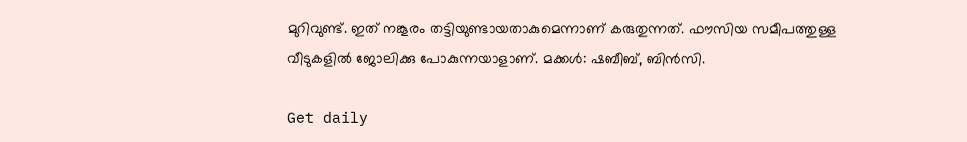മുറിവുണ്ട്. ഇത് നങ്കൂരം തട്ടിയുണ്ടായതാകുമെന്നാണ് കരുതുന്നത്. ഫൗസിയ സമീപത്തുള്ള വീടുകളിൽ ജോലിക്കു പോകുന്നയാളാണ്. മക്കൾ: ഷബീബ്, ബിൻസി.

Get daily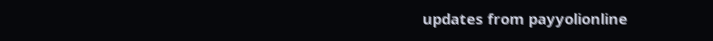updates from payyolionline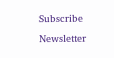Subscribe Newsletter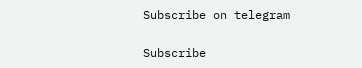Subscribe on telegram

Subscribe